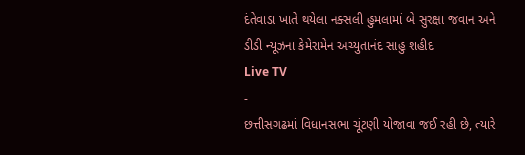દંતેવાડા ખાતે થયેલા નક્સલી હુમલામાં બે સુરક્ષા જવાન અને ડીડી ન્યૂઝના કેમેરામેન અચ્યુતાનંદ સાહુ શહીદ
Live TV
-
છત્તીસગઢમાં વિધાનસભા ચૂંટણી યોજાવા જઈ રહી છે, ત્યારે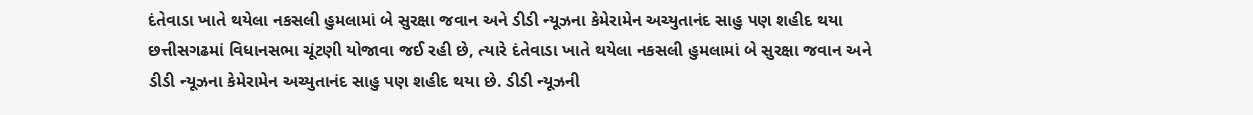દંતેવાડા ખાતે થયેલા નકસલી હુમલામાં બે સુરક્ષા જવાન અને ડીડી ન્યૂઝના કેમેરામેન અચ્યુતાનંદ સાહુ પણ શહીદ થયા
છત્તીસગઢમાં વિધાનસભા ચૂંટણી યોજાવા જઈ રહી છે, ત્યારે દંતેવાડા ખાતે થયેલા નકસલી હુમલામાં બે સુરક્ષા જવાન અને ડીડી ન્યૂઝના કેમેરામેન અચ્યુતાનંદ સાહુ પણ શહીદ થયા છે. ડીડી ન્યૂઝની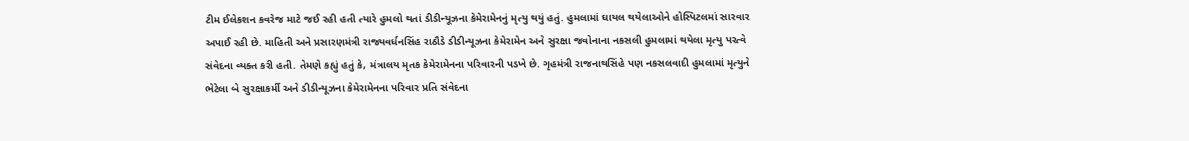ટીમ ઈલેકશન કવરેજ માટે જઈ રહી હતી ત્યારે હુમલો થતાં ડીડીન્યૂઝના કેમેરામેનનું મૃત્યુ થયું હતું. હુમલામાં ઘાયલ થયેલાઓને હોસ્પિટલમાં સારવાર અપાઈ રહી છે. માહિતી અને પ્રસારણમંત્રી રાજ્યવર્ધનસિંહ રાઠૌડે ડીડીન્યૂઝના કેમેરામેન અને સુરક્ષા જવોનાના નકસલી હુમલામાં થયેલા મૃત્યુ પરત્વે સંવેદના વ્યક્ત કરી હતી. તેમણે કહ્યું હતું કે, મંત્રાલય મૃતક કેમેરામેનના પરિવારની પડખે છે. ગૃહમંત્રી રાજનાથસિંહે પણ નકસલવાદી હુમલામાં મૃત્યુને ભેટેલા બે સુરક્ષાકર્મી અને ડીડીન્યૂઝના કેમેરામેનના પરિવાર પ્રતિ સંવેદના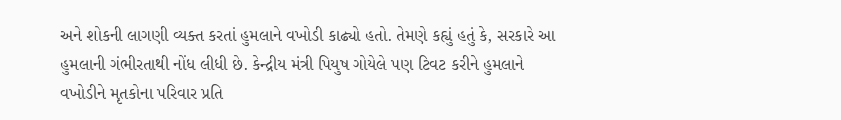અને શોકની લાગણી વ્યક્ત કરતાં હુમલાને વખોડી કાઢ્યો હતો. તેમણે કહ્યું હતું કે, સરકારે આ હુમલાની ગંભીરતાથી નોંધ લીધી છે. કેન્દ્રીય મંત્રી પિયુષ ગોયેલે પણ ટિવટ કરીને હુમલાને વખોડીને મૃતકોના પરિવાર પ્રતિ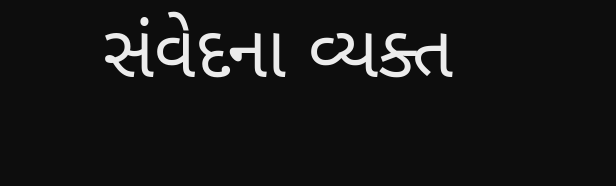સંવેદના વ્યક્ત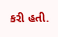કરી હતી.